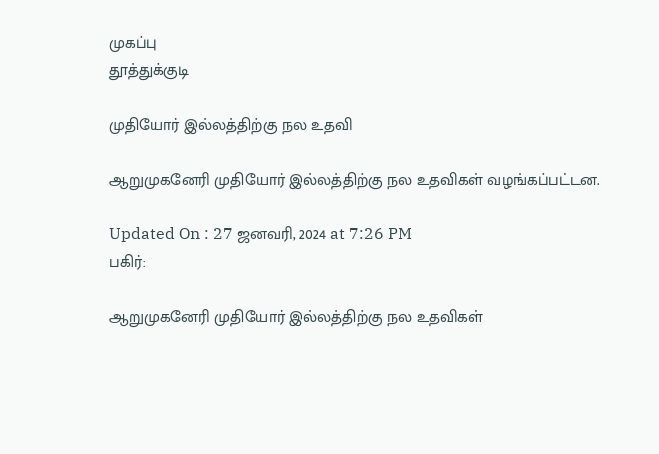முகப்பு
தூத்துக்குடி

முதியோர் இல்லத்திற்கு நல உதவி

ஆறுமுகனேரி முதியோர் இல்லத்திற்கு நல உதவிகள் வழங்கப்பட்டன.

Updated On : 27 ஜனவரி, 2024 at 7:26 PM
பகிர்:

ஆறுமுகனேரி முதியோர் இல்லத்திற்கு நல உதவிகள்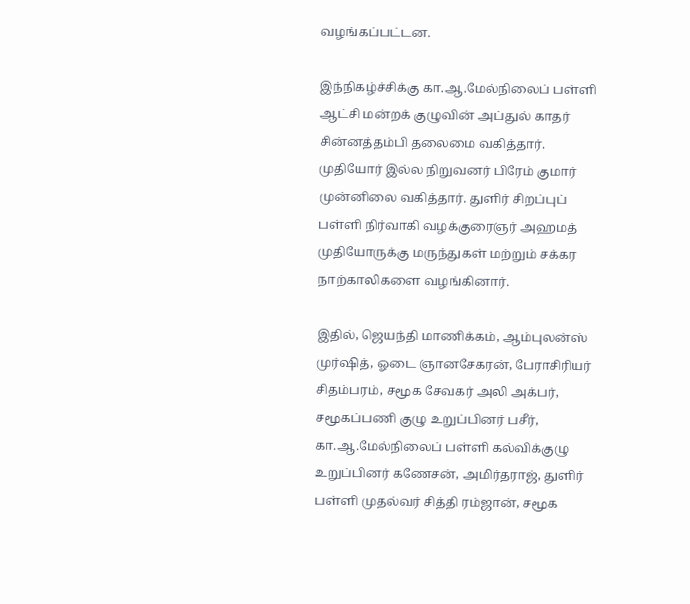வழங்கப்பட்டன.

இந்நிகழ்ச்சிக்கு கா.ஆ.மேல்நிலைப் பள்ளி ஆட்சி மன்றக் குழுவின் அப்துல் காதர் சின்னத்தம்பி தலைமை வகித்தார். முதியோர் இல்ல நிறுவனர் பிரேம் குமார் முன்னிலை வகித்தார். துளிர் சிறப்புப் பள்ளி நிர்வாகி வழக்குரைஞர் அஹமத் முதியோருக்கு மருந்துகள் மற்றும் சக்கர நாற்காலிகளை வழங்கினார்.

இதில், ஜெயந்தி மாணிக்கம், ஆம்புலன்ஸ் முர்ஷித், ஓடை ஞானசேகரன், பேராசிரியர் சிதம்பரம், சமூக சேவகர் அலி அக்பர், சமூகப்பணி குழு உறுப்பினர் பசீர், கா.ஆ.மேல்நிலைப் பள்ளி கல்விக்குழு உறுப்பினர் கணேசன், அமிர்தராஜ், துளிர் பள்ளி முதல்வர் சித்தி ரம்ஜான், சமூக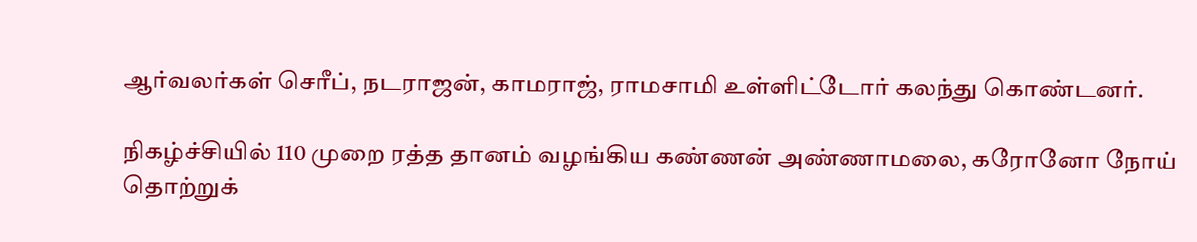ஆர்வலர்கள் செரீப், நடராஜன், காமராஜ், ராமசாமி உள்ளிட்டோர் கலந்து கொண்டனர்.

நிகழ்ச்சியில் 110 முறை ரத்த தானம் வழங்கிய கண்ணன் அண்ணாமலை, கரோனோ நோய் தொற்றுக்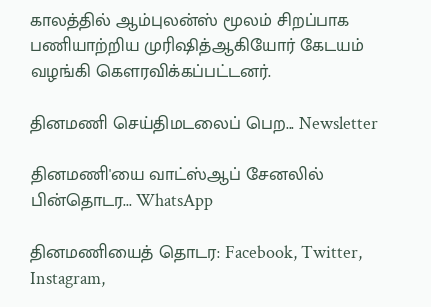காலத்தில் ஆம்புலன்ஸ் மூலம் சிறப்பாக பணியாற்றிய முரிஷித்ஆகியோர் கேடயம் வழங்கி கௌரவிக்கப்பட்டனர்.

தினமணி செய்திமடலைப் பெற... Newsletter

தினமணி'யை வாட்ஸ்ஆப் சேனலில் பின்தொடர... WhatsApp

தினமணியைத் தொடர: Facebook, Twitter, Instagram,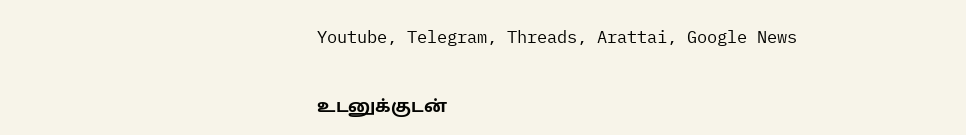Youtube, Telegram, Threads, Arattai, Google News

உடனுக்குடன்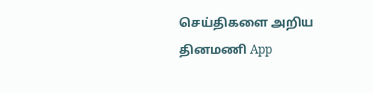செய்திகளை அறிய தினமணி App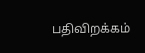பதிவிறக்கம்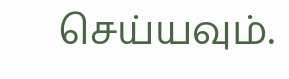செய்யவும்.